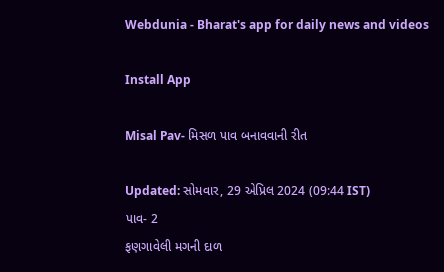Webdunia - Bharat's app for daily news and videos

Install App

Misal Pav- મિસળ પાવ બનાવવાની રીત

Updated: સોમવાર, 29 એપ્રિલ 2024 (09:44 IST)
પાવ- 2
ફણગાવેલી મગની દાળ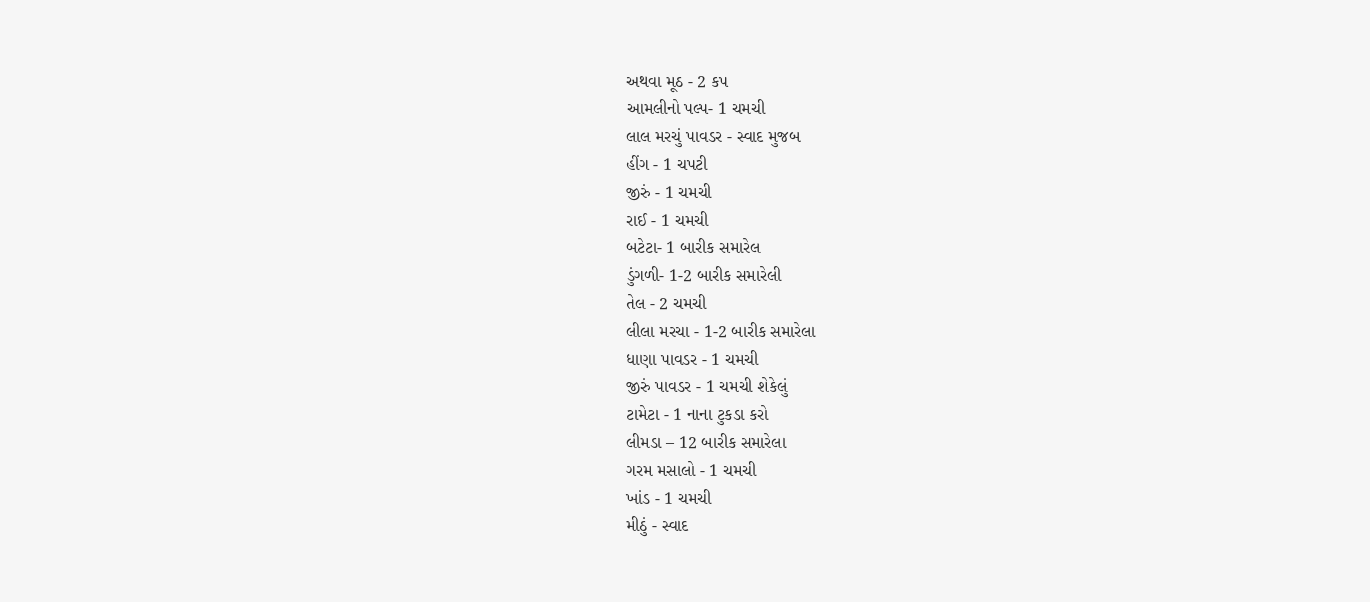અથવા મૂઠ - 2 કપ
આમલીનો પલ્પ- 1 ચમચી
લાલ મરચું પાવડર - સ્વાદ મુજબ
હીંગ - 1 ચપટી
જીરું - 1 ચમચી
રાઈ - 1 ચમચી
બટેટા- 1 બારીક સમારેલ
ડુંગળી- 1-2 બારીક સમારેલી
તેલ - 2 ચમચી
લીલા મરચા - 1-2 બારીક સમારેલા
ધાણા પાવડર - 1 ચમચી
જીરું પાવડર - 1 ચમચી શેકેલું
ટામેટા - 1 નાના ટુકડા કરો
લીમડા – 12 બારીક સમારેલા
ગરમ મસાલો - 1 ચમચી
ખાંડ - 1 ચમચી
મીઠું - સ્વાદ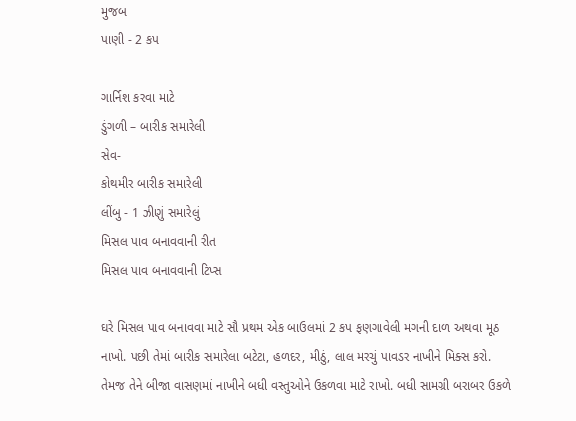મુજબ
પાણી - 2 કપ

ગાર્નિશ કરવા માટે
ડુંગળી – બારીક સમારેલી
સેવ-
કોથમીર બારીક સમારેલી
લીંબુ - 1 ઝીણું સમારેલું
મિસલ પાવ બનાવવાની રીત
મિસલ પાવ બનાવવાની ટિપ્સ

ઘરે મિસલ પાવ બનાવવા માટે સૌ પ્રથમ એક બાઉલમાં 2 કપ ફણગાવેલી મગની દાળ અથવા મૂઠ નાખો. પછી તેમાં બારીક સમારેલા બટેટા, હળદર, મીઠું, લાલ મરચું પાવડર નાખીને મિક્સ કરો.
તેમજ તેને બીજા વાસણમાં નાખીને બધી વસ્તુઓને ઉકળવા માટે રાખો. બધી સામગ્રી બરાબર ઉકળે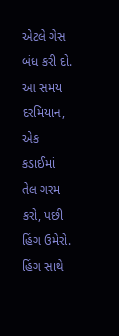એટલે ગેસ બંધ કરી દો. આ સમય દરમિયાન, એક કડાઈમાં તેલ ગરમ કરો, પછી હિંગ ઉમેરો.
હિંગ સાથે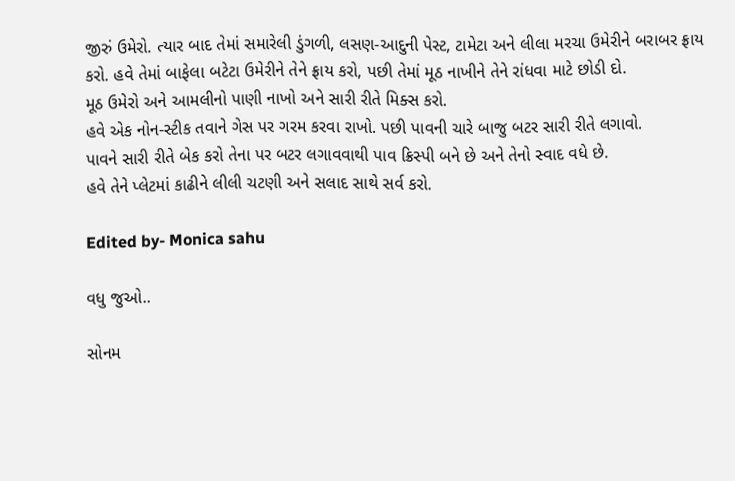જીરું ઉમેરો. ત્યાર બાદ તેમાં સમારેલી ડુંગળી, લસણ-આદુની પેસ્ટ, ટામેટા અને લીલા મરચા ઉમેરીને બરાબર ફ્રાય કરો. હવે તેમાં બાફેલા બટેટા ઉમેરીને તેને ફ્રાય કરો, પછી તેમાં મૂઠ નાખીને તેને રાંધવા માટે છોડી દો.
મૂઠ ઉમેરો અને આમલીનો પાણી નાખો અને સારી રીતે મિક્સ કરો.
હવે એક નોન-સ્ટીક તવાને ગેસ પર ગરમ કરવા રાખો. પછી પાવની ચારે બાજુ બટર સારી રીતે લગાવો.
પાવને સારી રીતે બેક કરો તેના પર બટર લગાવવાથી પાવ ક્રિસ્પી બને છે અને તેનો સ્વાદ વધે છે.
હવે તેને પ્લેટમાં કાઢીને લીલી ચટણી અને સલાદ સાથે સર્વ કરો.

Edited by- Monica sahu

વધુ જુઓ..

સોનમ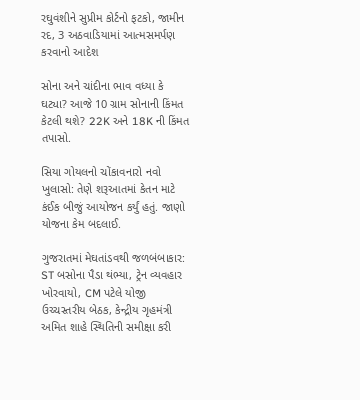રઘુવંશીને સુપ્રીમ કોર્ટનો ફટકો, જામીન રદ, 3 અઠવાડિયામાં આત્મસમર્પણ કરવાનો આદેશ

સોના અને ચાંદીના ભાવ વધ્યા કે ઘટ્યા? આજે 10 ગ્રામ સોનાની કિંમત કેટલી થશે? 22K અને 18K ની કિંમત તપાસો.

સિયા ગોયલનો ચોંકાવનારો નવો ખુલાસો: તેણે શરૂઆતમાં કેતન માટે કંઈક બીજું આયોજન કર્યું હતું. જાણો યોજના કેમ બદલાઈ.

ગુજરાતમાં મેઘતાંડવથી જળબંબાકાર: ST બસોના પૈડા થંભ્યા, ટ્રેન વ્યવહાર ખોરવાયો, CM પટેલે યોજી ઉચ્ચસ્તરીય બેઠક, કેન્દ્રીય ગૃહમંત્રી અમિત શાહે સ્થિતિની સમીક્ષા કરી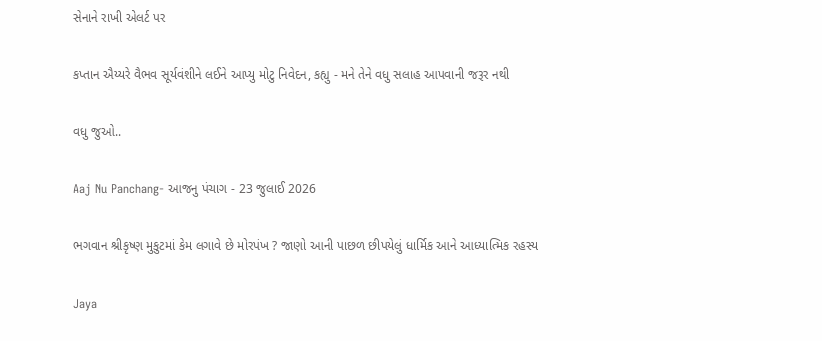સેનાને રાખી એલર્ટ પર

કપ્તાન ઐય્યરે વૈભવ સૂર્યવંશીને લઈને આપ્યુ મોટુ નિવેદન, કહ્યુ - મને તેને વધુ સલાહ આપવાની જરૂર નથી

વધુ જુઓ..

Aaj Nu Panchang- આજનુ પંચાગ - 23 જુલાઈ 2026

ભગવાન શ્રીકૃષ્ણ મુકુટમાં કેમ લગાવે છે મોરપંખ ? જાણો આની પાછળ છીપયેલું ધાર્મિક આને આધ્યાત્મિક રહસ્ય

Jaya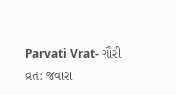Parvati Vrat- ગૌરી વ્રત: જવારા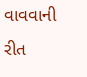વાવવાની રીત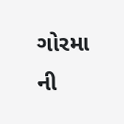ગોરમા ની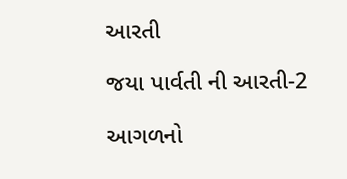આરતી

જયા પાર્વતી ની આરતી-2

આગળનો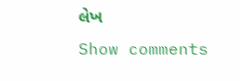લેખ
Show comments